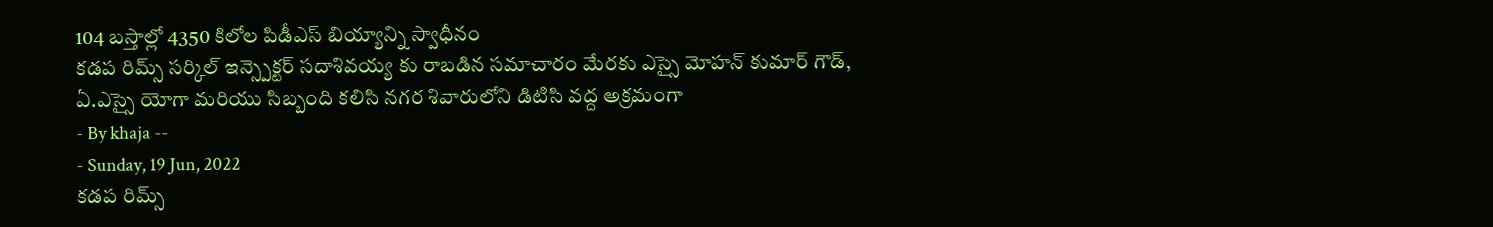104 బస్తాల్లో 4350 కిలోల పిడీఎస్ బియ్యాన్ని స్వాధీనం
కడప రిమ్స్ సర్కిల్ ఇన్స్పెక్టర్ సదాశివయ్య కు రాబడిన సమాచారం మేరకు ఎస్సై మోహన్ కుమార్ గౌడ్, ఏ.ఎస్సై యోగా మరియు సిబ్బంది కలిసి నగర శివారులోని డిటిసి వద్ద అక్రమంగా
- By khaja --
- Sunday, 19 Jun, 2022
కడప రిమ్స్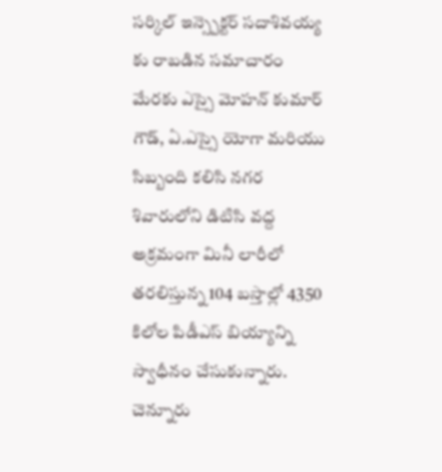సర్కిల్ ఇన్స్పెక్టర్ సదాశివయ్య కు రాబడిన సమాచారం మేరకు ఎస్సై మోహన్ కుమార్ గౌడ్, ఏ.ఎస్సై యోగా మరియు సిబ్బంది కలిసి నగర శివారులోని డిటిసి వద్ద అక్రమంగా మినీ లారీలో తరలిస్తున్న 104 బస్తాల్లో 4350 కిలోల పిడీఎస్ బియ్యాన్ని స్వాధీనం చేసుకున్నారు. చెన్నూరు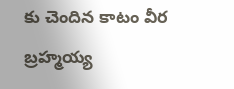కు చెందిన కాటం వీర బ్రహ్మయ్య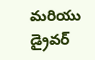మరియు డ్రైవర్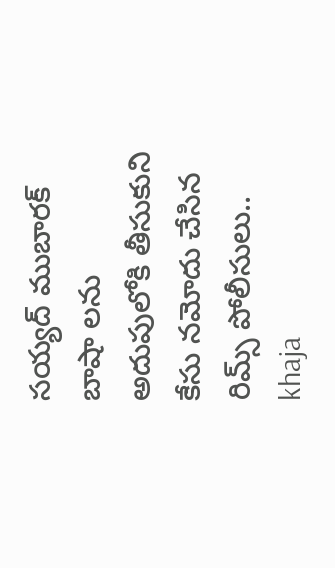సయ్యద్ ముబారక్ బాషా లను అదుపులోకి తీసుకుని కేసు నమోదు చేసిన రిమ్స్ పోలీసులు..
khaja